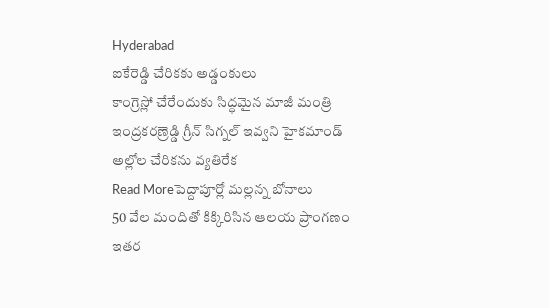Hyderabad
ఐకేరెడ్డి చేరికకు అడ్డంకులు
కాంగ్రెస్లో చేరేందుకు సిద్ధమైన మాజీ మంత్రి ఇంద్రకరణ్రెడ్డి గ్రీన్ సిగ్నల్ ఇవ్వని హైకమాండ్ అల్లోల చేరికను వ్యతిరేక
Read Moreపెద్దాపూర్లో మల్లన్న బోనాలు
50 వేల మందితో కిక్కిరిసిన ఆలయ ప్రాంగణం ఇతర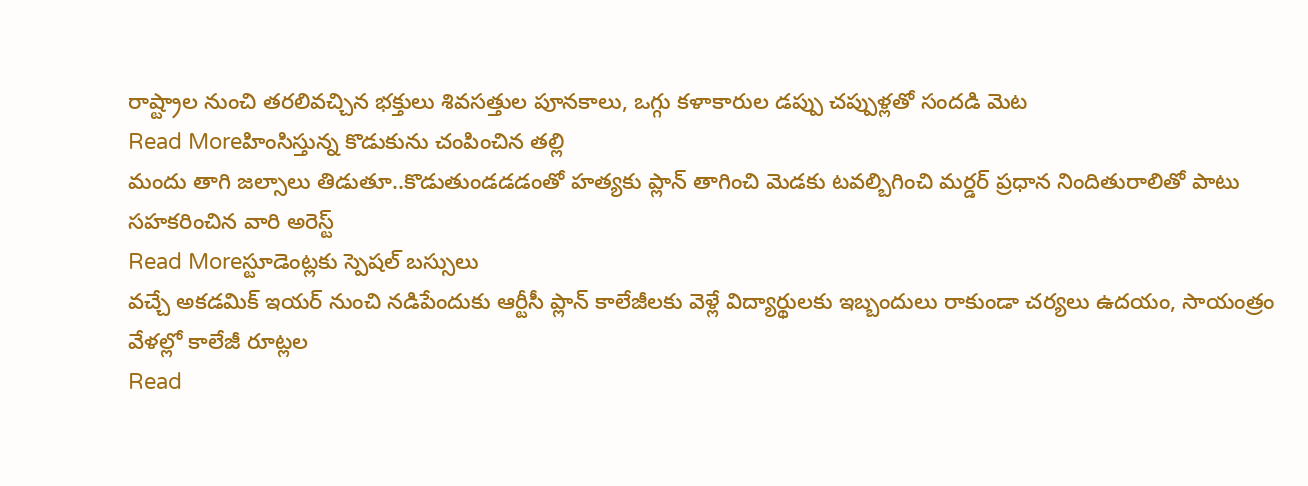రాష్ట్రాల నుంచి తరలివచ్చిన భక్తులు శివసత్తుల పూనకాలు, ఒగ్గు కళాకారుల డప్పు చప్పుళ్లతో సందడి మెట
Read Moreహింసిస్తున్న కొడుకును చంపించిన తల్లి
మందు తాగి జల్సాలు తిడుతూ..కొడుతుండడడంతో హత్యకు ప్లాన్ తాగించి మెడకు టవల్బిగించి మర్డర్ ప్రధాన నిందితురాలితో పాటు సహకరించిన వారి అరెస్ట్
Read Moreస్టూడెంట్లకు స్పెషల్ బస్సులు
వచ్చే అకడమిక్ ఇయర్ నుంచి నడిపేందుకు ఆర్టీసీ ప్లాన్ కాలేజీలకు వెళ్లే విద్యార్థులకు ఇబ్బందులు రాకుండా చర్యలు ఉదయం, సాయంత్రం వేళల్లో కాలేజీ రూట్లల
Read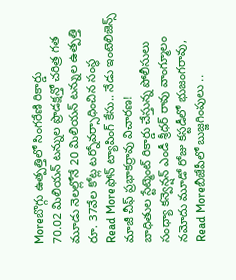Moreబొగ్గు ఉత్పత్తిలో సింగరేణి రికార్డు
70.02 మిలియన్ టన్నుల ప్రొడక్షన్తో చరిత్ర గత మూడు నెలల్లోనే 20 మిలియన్ టన్నుల ఉత్పత్తి రూ. 37వేల కోట్ల టర్నోవర్సాధించిన సంస్థ
Read Moreఫోన్ ట్యాపింగ్ కేసు.. నేడు ఇంటెలిజెన్స్ మాజీ చీఫ్ ప్రభాకర్రావు విచారణ!
బాధితుల స్టేట్మెంట్ రికార్డు చేస్తున్న పోలీసులు సంధ్యా కన్వెన్షన్ ఎండీ శ్రీధర్ రావు వాంగ్మూలం నమోదు మూడో రోజు కస్టడీలో భుజంగరావు,
Read Moreబీజేపీలో బుజ్జగింపులు ..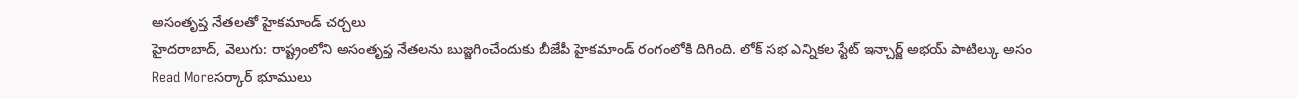అసంతృప్త నేతలతో హైకమాండ్ చర్చలు
హైదరాబాద్, వెలుగు: రాష్ట్రంలోని అసంతృప్త నేతలను బుజ్జగించేందుకు బీజేపీ హైకమాండ్ రంగంలోకి దిగింది. లోక్ సభ ఎన్నికల స్టేట్ ఇన్చార్జ్ అభయ్ పాటిల్కు అసం
Read Moreసర్కార్ భూములు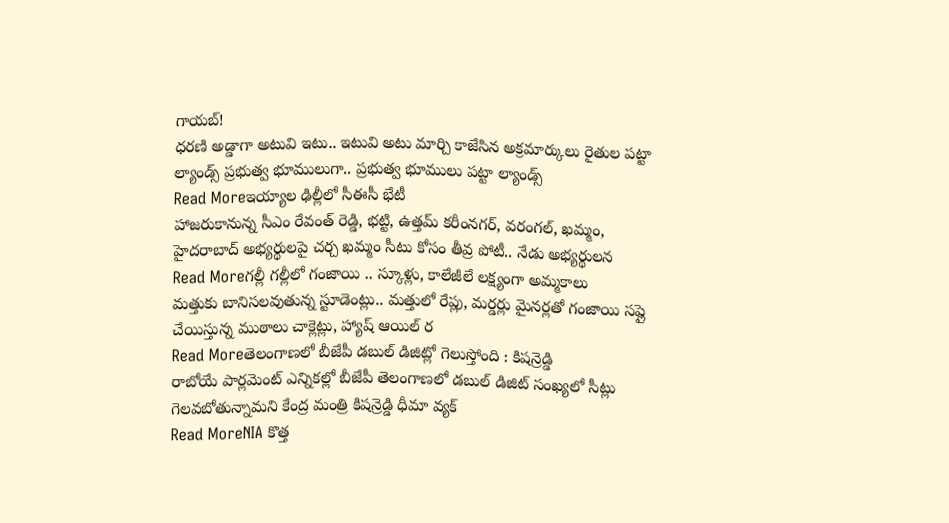గాయబ్!
ధరణి అడ్డాగా అటువి ఇటు.. ఇటువి అటు మార్చి కాజేసిన అక్రమార్కులు రైతుల పట్టా ల్యాండ్స్ ప్రభుత్వ భూములుగా.. ప్రభుత్వ భూములు పట్టా ల్యాండ్స్
Read Moreఇయ్యాల ఢిల్లీలో సీఈసీ భేటీ
హాజరుకానున్న సీఎం రేవంత్ రెడ్డి, భట్టి, ఉత్తమ్ కరీంనగర్, వరంగల్, ఖమ్మం, హైదరాబాద్ అభ్యర్థులపై చర్చ ఖమ్మం సీటు కోసం తీవ్ర పోటీ.. నేడు అభ్యర్థులన
Read Moreగల్లీ గల్లీలో గంజాయి .. స్కూళ్లు, కాలేజీలే లక్ష్యంగా అమ్మకాలు
మత్తుకు బానిసలవుతున్న స్టూడెంట్లు.. మత్తులో రేప్లు, మర్డర్లు మైనర్లతో గంజాయి సప్లై చేయిస్తున్న ముఠాలు చాక్లెట్లు, హ్యాష్ ఆయిల్ ర
Read Moreతెలంగాణలో బీజేపీ డబుల్ డిజిట్లో గెలుస్తోంది : కిషన్రెడ్డి
రాబోయే పార్లమెంట్ ఎన్నికల్లో బీజేపీ తెలంగాణలో డబుల్ డిజిట్ సంఖ్యలో సీట్లు గెలవబోతున్నామని కేంద్ర మంత్రి కిషన్రెడ్డి ధీమా వ్యక్
Read MoreNIA కొత్త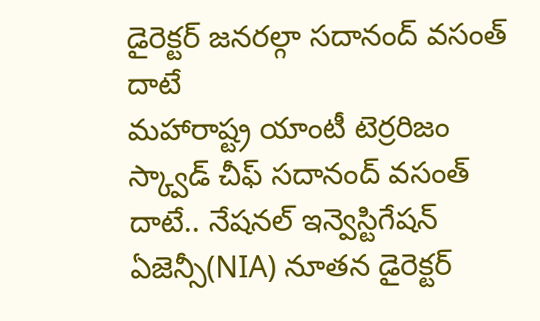డైరెక్టర్ జనరల్గా సదానంద్ వసంత్ దాటే
మహారాష్ట్ర యాంటీ టెర్రరిజం స్క్వాడ్ చీఫ్ సదానంద్ వసంత్ దాటే.. నేషనల్ ఇన్వెస్టిగేషన్ ఏజెన్సీ(NIA) నూతన డైరెక్టర్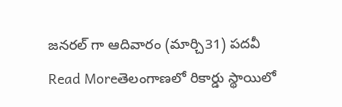జనరల్ గా ఆదివారం (మార్చి31) పదవీ
Read Moreతెలంగాణలో రికార్డు స్థాయిలో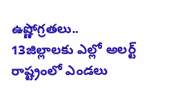ఉష్ణోగ్రతలు.. 13జిల్లాలకు ఎల్లో అలర్ట్
రాష్ట్రంలో ఎండలు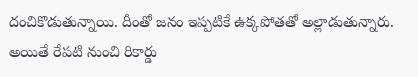దంచికొడుతున్నాయి. దీంతో జనం ఇప్పటికే ఉక్కపోతతో అల్లాడుతున్నారు. అయితే రేపటి నుంచి రికార్డు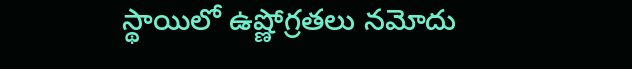స్థాయిలో ఉష్ణోగ్రతలు నమోదు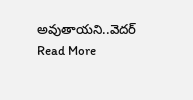అవుతాయని..వెదర్
Read More